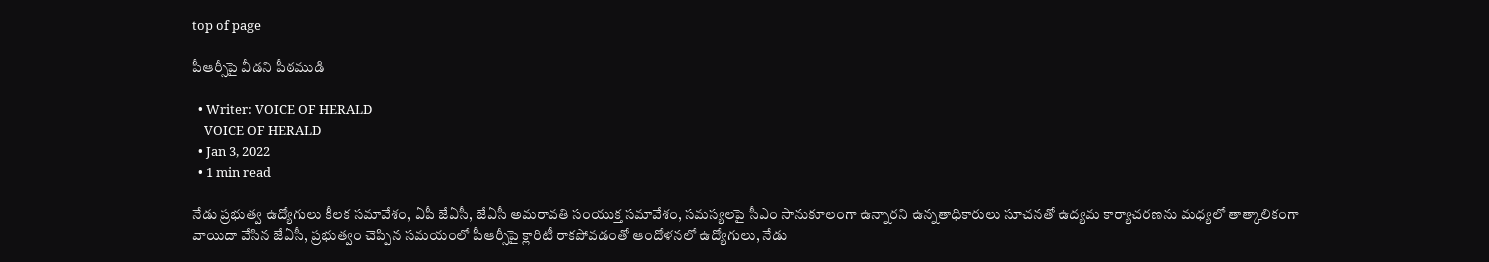top of page

పీఆర్సీపై వీడని పీఠముడి

  • Writer: VOICE OF HERALD
    VOICE OF HERALD
  • Jan 3, 2022
  • 1 min read

నేడు ప్రభుత్వ ఉద్యోగులు కీలక సమావేశం, ఏపీ జేఏసీ, జేఏసీ అమరావతి సంయుక్త సమావేశం, సమస్యలపై సీఎం సానుకూలంగా ఉన్నారని ఉన్నతాధికారులు సూచనతో ఉద్యమ కార్యాచరణను మధ్యలో తాత్కాలికంగా వాయిదా వేసిన జేఏసీ, ప్రభుత్వం చెప్పిన సమయంలో పీఆర్సీపై క్లారిటీ రాకపోవడంతో ఆందోళనలో ఉద్యోగులు, నేడు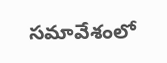సమావేశంలో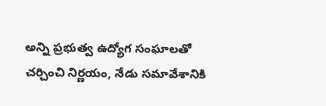అన్ని ప్రభుత్వ ఉద్యోగ సంఘాలతో చర్చించి నిర్ణయం, నేడు సమావేశానికి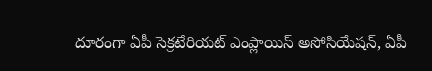దూరంగా ఏపీ సెక్రటేరియట్ ఎంప్లాయిస్ అసోసియేషన్, ఏపీ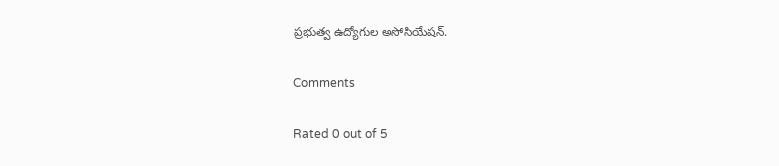ప్రభుత్వ ఉద్యోగుల అసోసియేషన్.

Comments

Rated 0 out of 5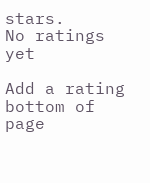stars.
No ratings yet

Add a rating
bottom of page